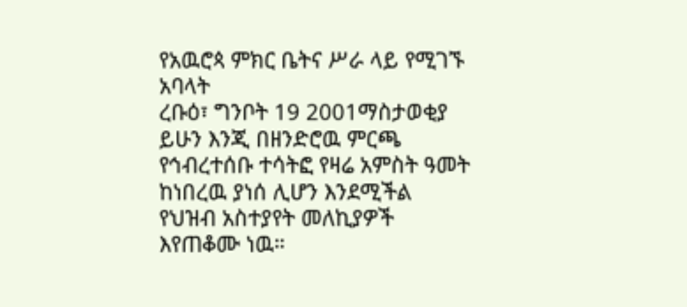የአዉሮጳ ምክር ቤትና ሥራ ላይ የሚገኙ አባላት
ረቡዕ፣ ግንቦት 19 2001ማስታወቂያ
ይሁን እንጂ በዘንድሮዉ ምርጫ የኅብረተሰቡ ተሳትፎ የዛሬ አምስት ዓመት ከነበረዉ ያነሰ ሊሆን እንደሚችል የህዝብ አስተያየት መለኪያዎች እየጠቆሙ ነዉ።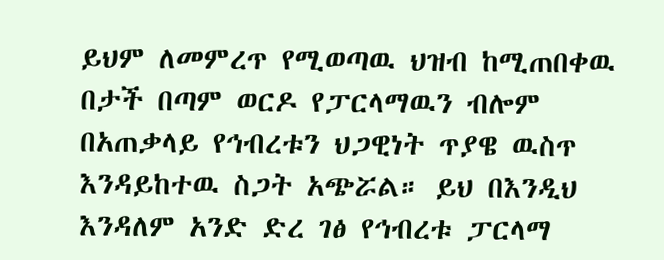ይህም ለመምረጥ የሚወጣዉ ህዝብ ከሚጠበቀዉ በታች በጣም ወርዶ የፓርላማዉን ብሎም በአጠቃላይ የኅብረቱን ህጋዊነት ጥያዌ ዉስጥ እንዳይከተዉ ስጋት አጭሯል። ይህ በእንዲህ እንዳለም አንድ ድረ ገፅ የኅብረቱ ፓርላማ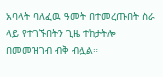አባላት ባለፈዉ ዓመት በተመረጡበት ስራ ላይ የተገኙበትን ጊዜ ተከታትሎ በመመዝገብ ብቅ ብሏል።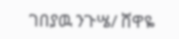ገበያዉ ንጉሤ/ ሸዋዬ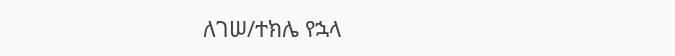ለገሠ/ተክሌ የኋላ